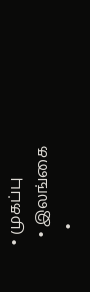• முகப்பு
  • இலங்கை
    •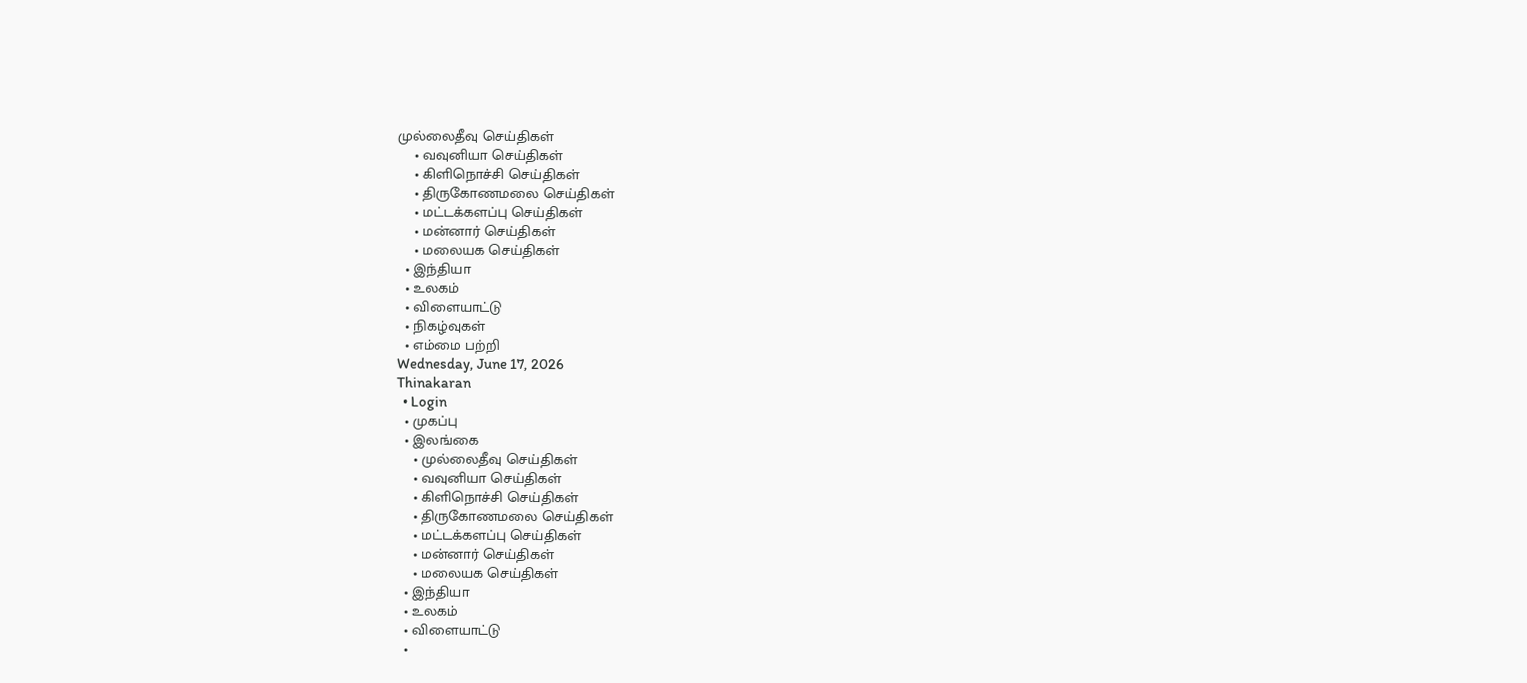முல்லைதீவு செய்திகள்
    • வவுனியா செய்திகள்
    • கிளிநொச்சி செய்திகள்
    • திருகோணமலை செய்திகள்
    • மட்டக்களப்பு செய்திகள்
    • மன்னார் செய்திகள்
    • மலையக செய்திகள்
  • இந்தியா
  • உலகம்
  • விளையாட்டு
  • நிகழ்வுகள்
  • எம்மை பற்றி
Wednesday, June 17, 2026
Thinakaran
  • Login
  • முகப்பு
  • இலங்கை
    • முல்லைதீவு செய்திகள்
    • வவுனியா செய்திகள்
    • கிளிநொச்சி செய்திகள்
    • திருகோணமலை செய்திகள்
    • மட்டக்களப்பு செய்திகள்
    • மன்னார் செய்திகள்
    • மலையக செய்திகள்
  • இந்தியா
  • உலகம்
  • விளையாட்டு
  •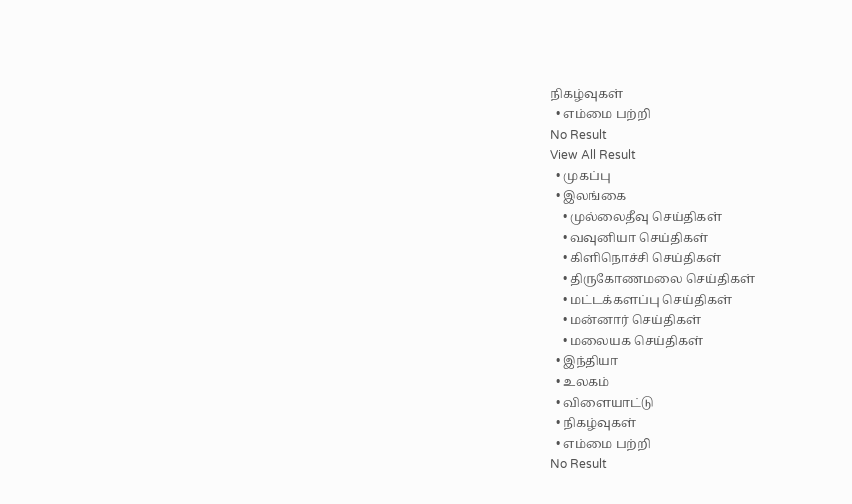நிகழ்வுகள்
  • எம்மை பற்றி
No Result
View All Result
  • முகப்பு
  • இலங்கை
    • முல்லைதீவு செய்திகள்
    • வவுனியா செய்திகள்
    • கிளிநொச்சி செய்திகள்
    • திருகோணமலை செய்திகள்
    • மட்டக்களப்பு செய்திகள்
    • மன்னார் செய்திகள்
    • மலையக செய்திகள்
  • இந்தியா
  • உலகம்
  • விளையாட்டு
  • நிகழ்வுகள்
  • எம்மை பற்றி
No Result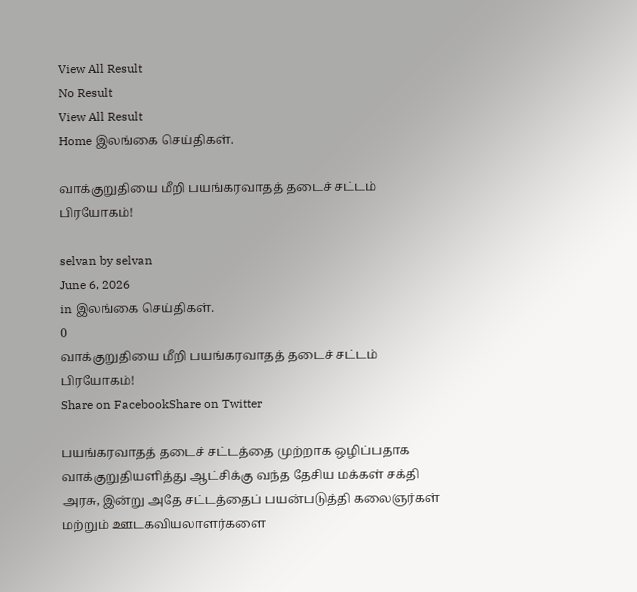View All Result
No Result
View All Result
Home இலங்கை செய்திகள்.

வாக்குறுதியை மீறி பயங்கரவாதத் தடைச் சட்டம் பிரயோகம்!

selvan by selvan
June 6, 2026
in இலங்கை செய்திகள்.
0
வாக்குறுதியை மீறி பயங்கரவாதத் தடைச் சட்டம் பிரயோகம்!
Share on FacebookShare on Twitter

பயங்கரவாதத் தடைச் சட்டத்தை முற்றாக ஒழிப்பதாக வாக்குறுதியளித்து ஆட்சிக்கு வந்த தேசிய மக்கள் சக்தி அரசு, இன்று அதே சட்டத்தைப் பயன்படுத்தி கலைஞர்கள் மற்றும் ஊடகவியலாளர்களை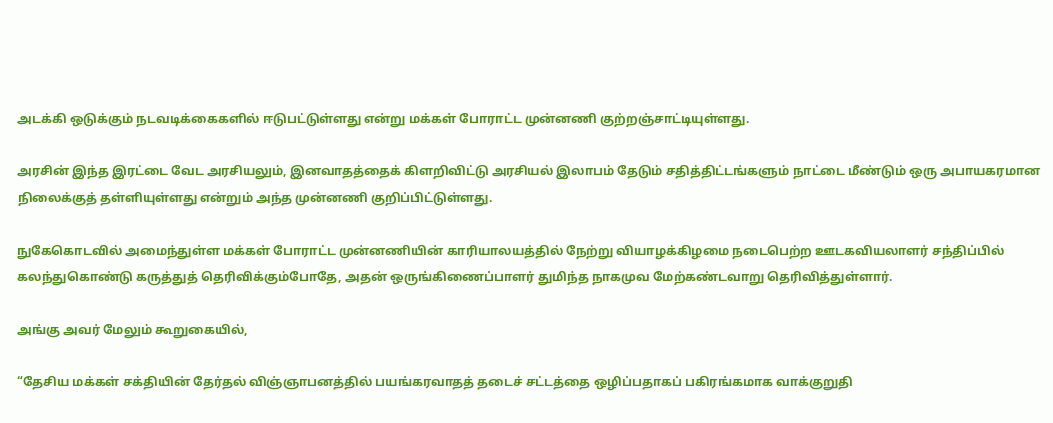அடக்கி ஒடுக்கும் நடவடிக்கைகளில் ஈடுபட்டுள்ளது என்று மக்கள் போராட்ட முன்னணி குற்றஞ்சாட்டியுள்ளது.

அரசின் இந்த இரட்டை வேட அரசியலும், இனவாதத்தைக் கிளறிவிட்டு அரசியல் இலாபம் தேடும் சதித்திட்டங்களும் நாட்டை மீண்டும் ஒரு அபாயகரமான நிலைக்குத் தள்ளியுள்ளது என்றும் அந்த முன்னணி குறிப்பிட்டுள்ளது.

நுகேகொடவில் அமைந்துள்ள மக்கள் போராட்ட முன்னணியின் காரியாலயத்தில் நேற்று வியாழக்கிழமை நடைபெற்ற ஊடகவியலாளர் சந்திப்பில் கலந்துகொண்டு கருத்துத் தெரிவிக்கும்போதே, அதன் ஒருங்கிணைப்பாளர் துமிந்த நாகமுவ மேற்கண்டவாறு தெரிவித்துள்ளார்.

அங்கு அவர் மேலும் கூறுகையில்,

“தேசிய மக்கள் சக்தியின் தேர்தல் விஞ்ஞாபனத்தில் பயங்கரவாதத் தடைச் சட்டத்தை ஒழிப்பதாகப் பகிரங்கமாக வாக்குறுதி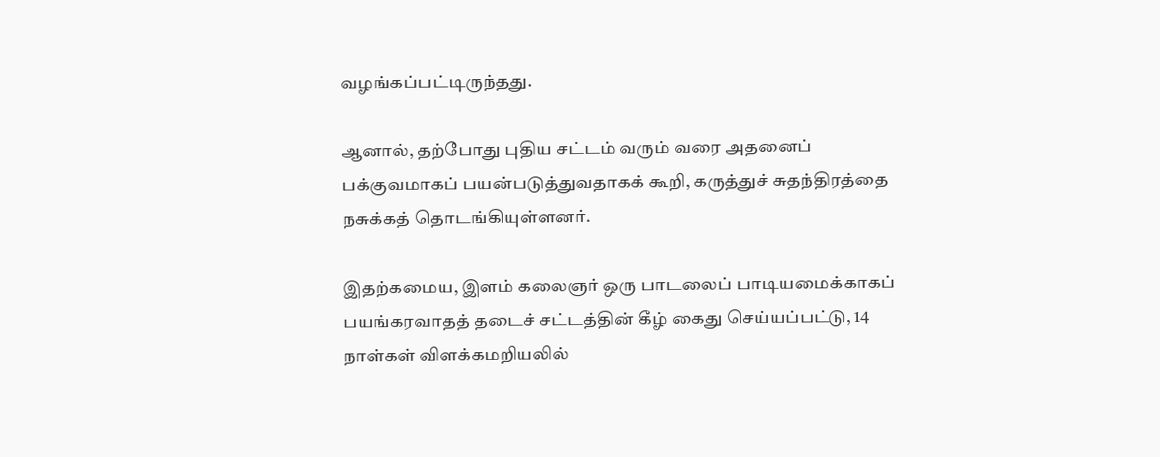வழங்கப்பட்டிருந்தது.

ஆனால், தற்போது புதிய சட்டம் வரும் வரை அதனைப் பக்குவமாகப் பயன்படுத்துவதாகக் கூறி, கருத்துச் சுதந்திரத்தை நசுக்கத் தொடங்கியுள்ளனர்.

இதற்கமைய, இளம் கலைஞர் ஒரு பாடலைப் பாடியமைக்காகப் பயங்கரவாதத் தடைச் சட்டத்தின் கீழ் கைது செய்யப்பட்டு, 14 நாள்கள் விளக்கமறியலில்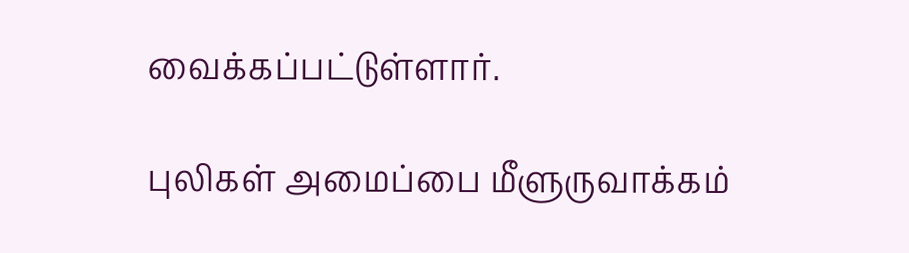வைக்கப்பட்டுள்ளார்.

புலிகள் அமைப்பை மீளுருவாக்கம்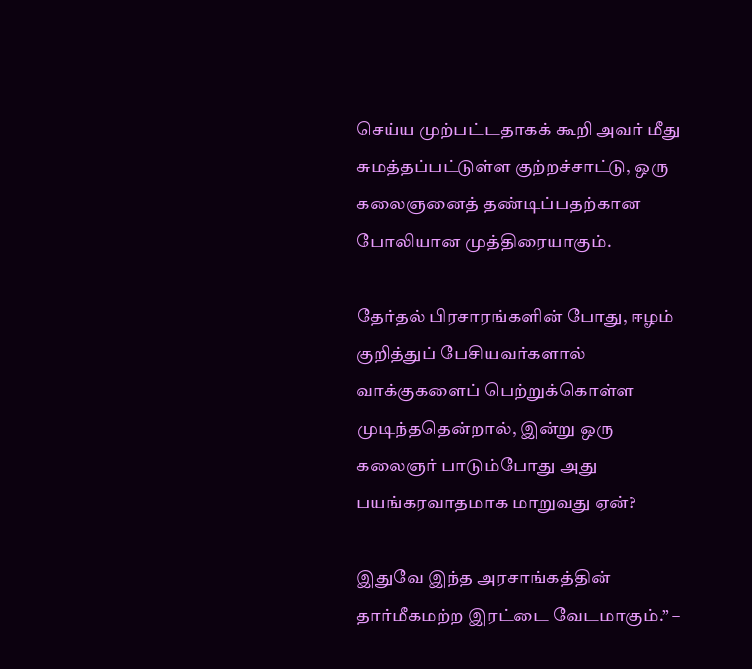செய்ய முற்பட்டதாகக் கூறி அவர் மீது சுமத்தப்பட்டுள்ள குற்றச்சாட்டு, ஒரு கலைஞனைத் தண்டிப்பதற்கான போலியான முத்திரையாகும்.

தேர்தல் பிரசாரங்களின் போது, ஈழம் குறித்துப் பேசியவர்களால் வாக்குகளைப் பெற்றுக்கொள்ள முடிந்ததென்றால், இன்று ஒரு கலைஞர் பாடும்போது அது பயங்கரவாதமாக மாறுவது ஏன்?

இதுவே இந்த அரசாங்கத்தின் தார்மீகமற்ற இரட்டை வேடமாகும்.” –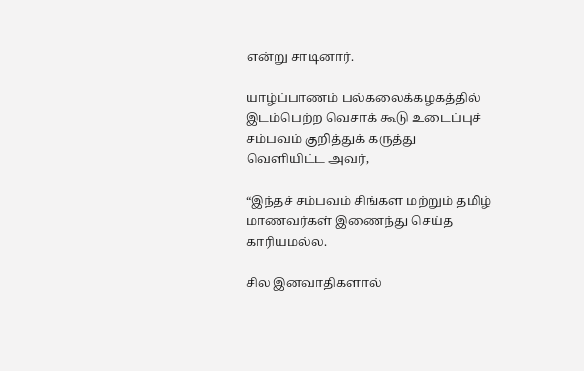என்று சாடினார்.

யாழ்ப்பாணம் பல்கலைக்கழகத்தில் இடம்பெற்ற வெசாக் கூடு உடைப்புச் சம்பவம் குறித்துக் கருத்து வெளியிட்ட அவர்,

“இந்தச் சம்பவம் சிங்கள மற்றும் தமிழ் மாணவர்கள் இணைந்து செய்த காரியமல்ல.

சில இனவாதிகளால்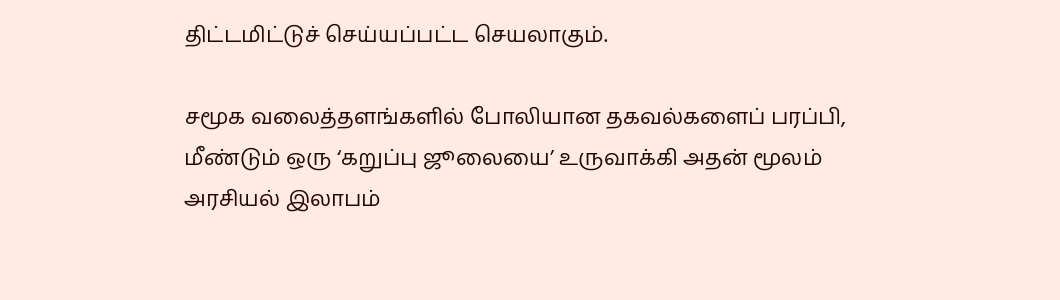திட்டமிட்டுச் செய்யப்பட்ட செயலாகும்.

சமூக வலைத்தளங்களில் போலியான தகவல்களைப் பரப்பி, மீண்டும் ஒரு ‘கறுப்பு ஜூலையை’ உருவாக்கி அதன் மூலம் அரசியல் இலாபம்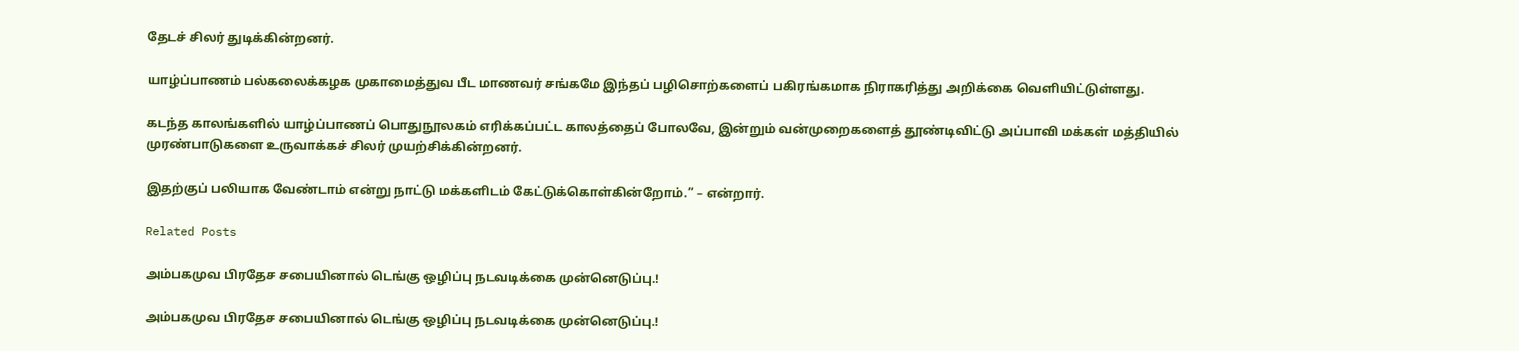தேடச் சிலர் துடிக்கின்றனர்.

யாழ்ப்பாணம் பல்கலைக்கழக முகாமைத்துவ பீட மாணவர் சங்கமே இந்தப் பழிசொற்களைப் பகிரங்கமாக நிராகரித்து அறிக்கை வெளியிட்டுள்ளது.

கடந்த காலங்களில் யாழ்ப்பாணப் பொதுநூலகம் எரிக்கப்பட்ட காலத்தைப் போலவே, இன்றும் வன்முறைகளைத் தூண்டிவிட்டு அப்பாவி மக்கள் மத்தியில் முரண்பாடுகளை உருவாக்கச் சிலர் முயற்சிக்கின்றனர்.

இதற்குப் பலியாக வேண்டாம் என்று நாட்டு மக்களிடம் கேட்டுக்கொள்கின்றோம்.” – என்றார்.

Related Posts

அம்பகமுவ பிரதேச சபையினால் டெங்கு ஒழிப்பு நடவடிக்கை முன்னெடுப்பு.!

அம்பகமுவ பிரதேச சபையினால் டெங்கு ஒழிப்பு நடவடிக்கை முன்னெடுப்பு.!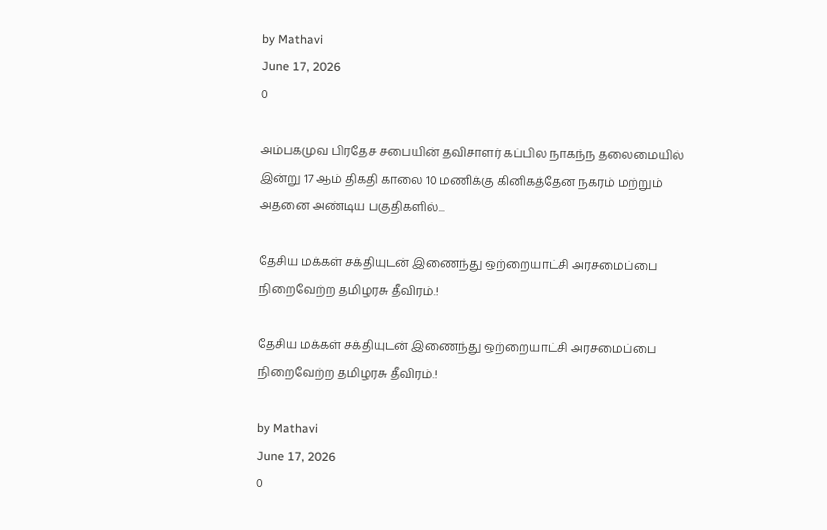by Mathavi
June 17, 2026
0

அம்பகமுவ பிரதேச சபையின் தவிசாளர் கப்பில நாகந்ந தலைமையில் இன்று 17 ஆம் திகதி காலை 10 மணிக்கு கினிகத்தேன நகரம் மற்றும் அதனை அண்டிய பகுதிகளில்...

தேசிய மக்கள் சக்தியுடன் இணைந்து ஒற்றையாட்சி அரசமைப்பை நிறைவேற்ற தமிழரசு தீவிரம்.!

தேசிய மக்கள் சக்தியுடன் இணைந்து ஒற்றையாட்சி அரசமைப்பை நிறைவேற்ற தமிழரசு தீவிரம்.!

by Mathavi
June 17, 2026
0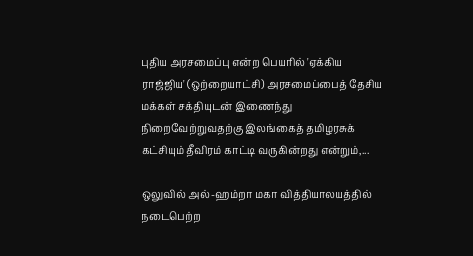புதிய அரசமைப்பு என்ற பெயரில் 'ஏக்கிய ராஜ்ஜிய' (ஒற்றையாட்சி) அரசமைப்பைத் தேசிய மக்கள் சக்தியுடன் இணைந்து நிறைவேற்றுவதற்கு இலங்கைத் தமிழரசுக் கட்சியும் தீவிரம் காட்டி வருகின்றது என்றும்,...

ஒலுவில் அல்-ஹம்றா மகா வித்தியாலயத்தில் நடைபெற்ற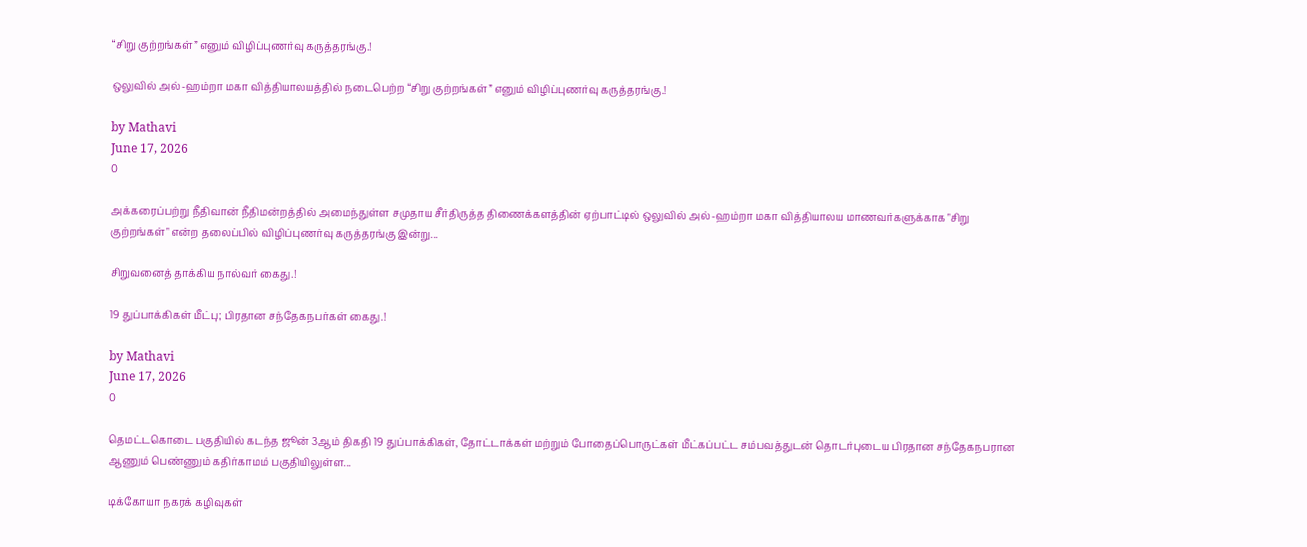“சிறு குற்றங்கள்” எனும் விழிப்புணர்வு கருத்தரங்கு.!

ஒலுவில் அல்-ஹம்றா மகா வித்தியாலயத்தில் நடைபெற்ற “சிறு குற்றங்கள்” எனும் விழிப்புணர்வு கருத்தரங்கு.!

by Mathavi
June 17, 2026
0

அக்கரைப்பற்று நீதிவான் நீதிமன்றத்தில் அமைந்துள்ள சமுதாய சீர்திருத்த திணைக்களத்தின் ஏற்பாட்டில் ஒலுவில் அல்-ஹம்றா மகா வித்தியாலய மாணவர்களுக்காக "சிறு குற்றங்கள்" என்ற தலைப்பில் விழிப்புணர்வு கருத்தரங்கு இன்று...

சிறுவனைத் தாக்கிய நால்வர் கைது.!

19 துப்பாக்கிகள் மீட்பு; பிரதான சந்தேகநபர்கள் கைது.!

by Mathavi
June 17, 2026
0

தெமட்டகொடை பகுதியில் கடந்த ஜூன் 3ஆம் திகதி 19 துப்பாக்கிகள், தோட்டாக்கள் மற்றும் போதைப்பொருட்கள் மீட்கப்பட்ட சம்பவத்துடன் தொடர்புடைய பிரதான சந்தேகநபரான ஆணும் பெண்ணும் கதிர்காமம் பகுதியிலுள்ள...

டிக்கோயா நகரக் கழிவுகள்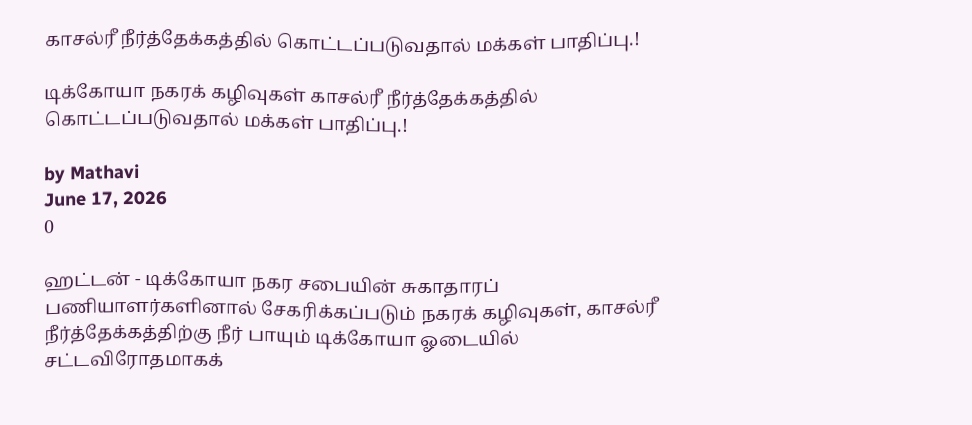காசல்ரீ நீர்த்தேக்கத்தில் கொட்டப்படுவதால் மக்கள் பாதிப்பு.!

டிக்கோயா நகரக் கழிவுகள் காசல்ரீ நீர்த்தேக்கத்தில் கொட்டப்படுவதால் மக்கள் பாதிப்பு.!

by Mathavi
June 17, 2026
0

ஹட்டன் - டிக்கோயா நகர சபையின் சுகாதாரப் பணியாளர்களினால் சேகரிக்கப்படும் நகரக் கழிவுகள், காசல்ரீ நீர்த்தேக்கத்திற்கு நீர் பாயும் டிக்கோயா ஓடையில் சட்டவிரோதமாகக்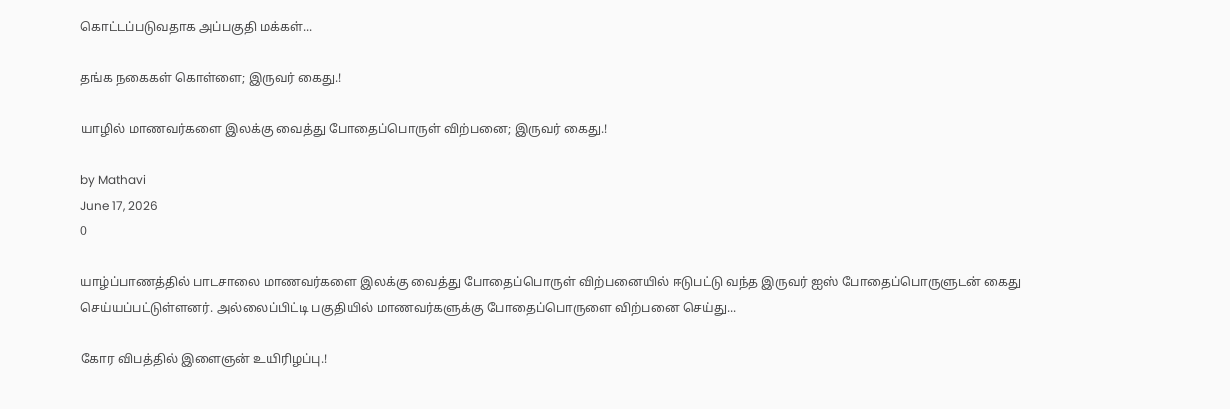கொட்டப்படுவதாக அப்பகுதி மக்கள்...

தங்க நகைகள் கொள்ளை; இருவர் கைது.!

யாழில் மாணவர்களை இலக்கு வைத்து போதைப்பொருள் விற்பனை; இருவர் கைது.!

by Mathavi
June 17, 2026
0

யாழ்ப்பாணத்தில் பாடசாலை மாணவர்களை இலக்கு வைத்து போதைப்பொருள் விற்பனையில் ஈடுபட்டு வந்த இருவர் ஐஸ் போதைப்பொருளுடன் கைது செய்யப்பட்டுள்ளனர். அல்லைப்பிட்டி பகுதியில் மாணவர்களுக்கு போதைப்பொருளை விற்பனை செய்து...

கோர விபத்தில் இளைஞன் உயிரிழப்பு.!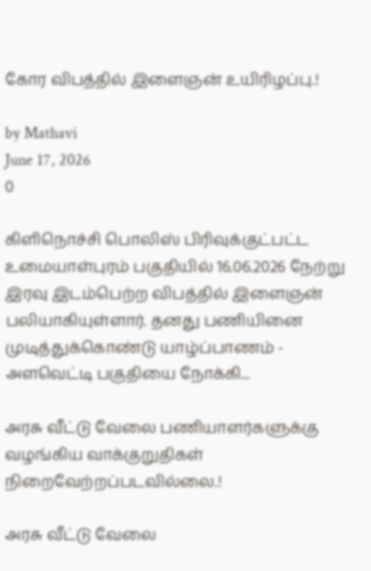கோர விபத்தில் இளைஞன் உயிரிழப்பு.!

by Mathavi
June 17, 2026
0

கிளிநொச்சி பொலிஸ் பிரிவுக்குட்பட்ட உமையாள்புரம் பகுதியில் 16.06.2026 நேற்று இரவு இடம்பெற்ற விபத்தில் இளைஞன் பலியாகியுள்ளார். தனது பணியினை முடித்துக்கொண்டு யாழ்ப்பாணம் - அளவெட்டி பகுதியை நோக்கி...

அரசு வீட்டு வேலை பணியாளர்களுக்கு வழங்கிய வாக்குறுதிகள் நிறைவேற்றப்படவில்லை.!

அரசு வீட்டு வேலை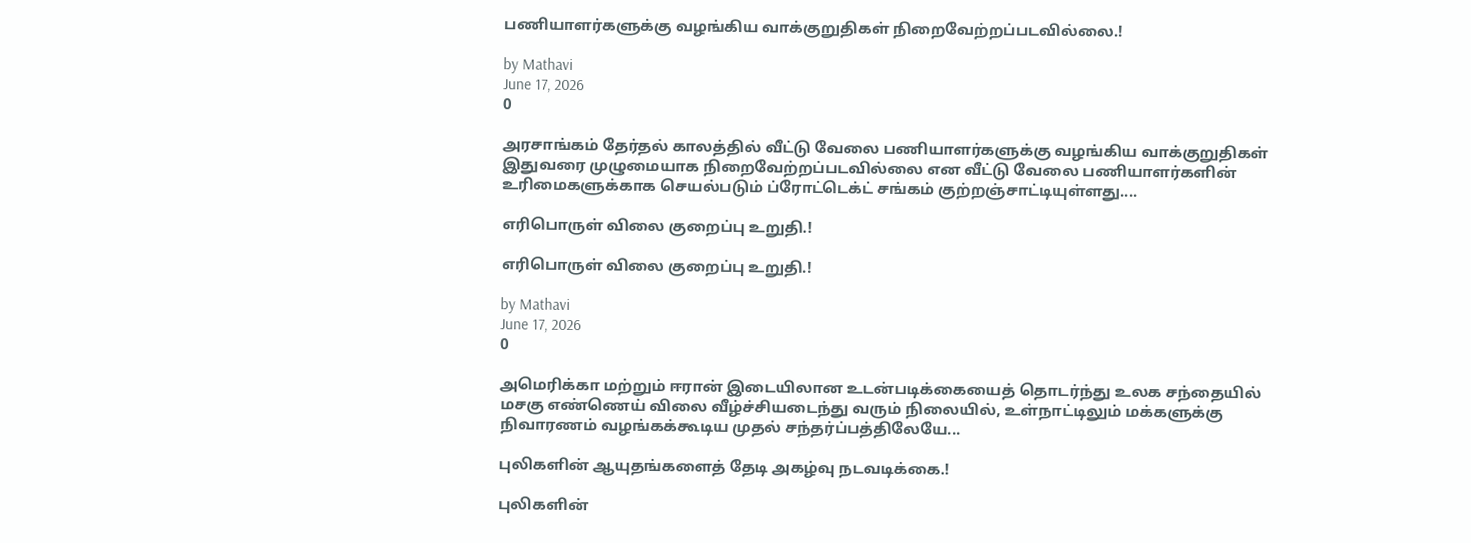பணியாளர்களுக்கு வழங்கிய வாக்குறுதிகள் நிறைவேற்றப்படவில்லை.!

by Mathavi
June 17, 2026
0

அரசாங்கம் தேர்தல் காலத்தில் வீட்டு வேலை பணியாளர்களுக்கு வழங்கிய வாக்குறுதிகள் இதுவரை முழுமையாக நிறைவேற்றப்படவில்லை என வீட்டு வேலை பணியாளர்களின் உரிமைகளுக்காக செயல்படும் ப்ரோட்டெக்ட் சங்கம் குற்றஞ்சாட்டியுள்ளது....

எரிபொருள் விலை குறைப்பு உறுதி.!

எரிபொருள் விலை குறைப்பு உறுதி.!

by Mathavi
June 17, 2026
0

அமெரிக்கா மற்றும் ஈரான் இடையிலான உடன்படிக்கையைத் தொடர்ந்து உலக சந்தையில் மசகு எண்ணெய் விலை வீழ்ச்சியடைந்து வரும் நிலையில், உள்நாட்டிலும் மக்களுக்கு நிவாரணம் வழங்கக்கூடிய முதல் சந்தர்ப்பத்திலேயே...

புலிகளின் ஆயுதங்களைத் தேடி அகழ்வு நடவடிக்கை.!

புலிகளின்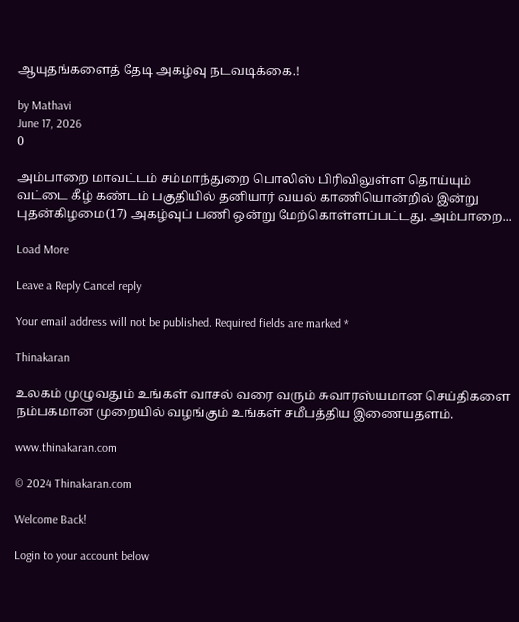ஆயுதங்களைத் தேடி அகழ்வு நடவடிக்கை.!

by Mathavi
June 17, 2026
0

அம்பாறை மாவட்டம் சம்மாந்துறை பொலிஸ் பிரிவிலுள்ள தொய்யும் வட்டை கீழ் கண்டம் பகுதியில் தனியார் வயல் காணியொன்றில் இன்று புதன்கிழமை(17) அகழ்வுப் பணி ஒன்று மேற்கொள்ளப்பட்டது. அம்பாறை...

Load More

Leave a Reply Cancel reply

Your email address will not be published. Required fields are marked *

Thinakaran

உலகம் முழுவதும் உங்கள் வாசல் வரை வரும் சுவாரஸ்யமான செய்திகளை நம்பகமான முறையில் வழங்கும் உங்கள் சமீபத்திய இணையதளம்.

www.thinakaran.com

© 2024 Thinakaran.com

Welcome Back!

Login to your account below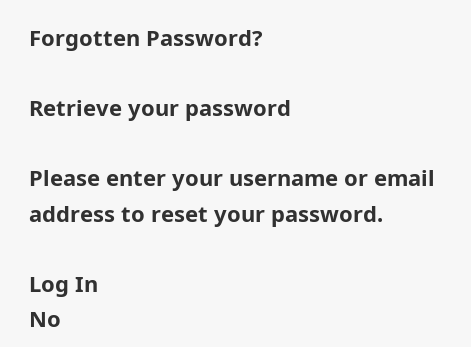Forgotten Password?

Retrieve your password

Please enter your username or email address to reset your password.

Log In
No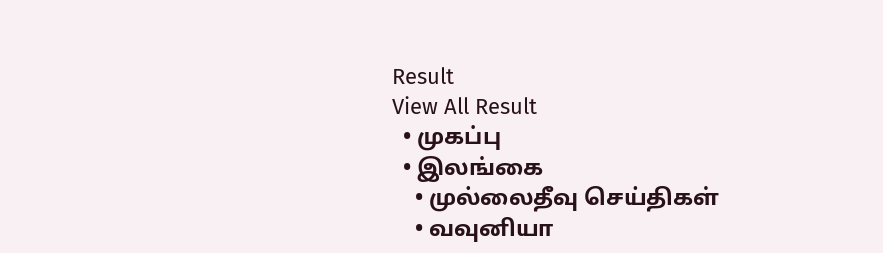Result
View All Result
  • முகப்பு
  • இலங்கை
    • முல்லைதீவு செய்திகள்
    • வவுனியா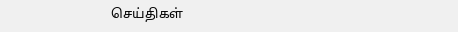செய்திகள்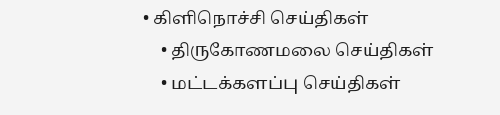• கிளிநொச்சி செய்திகள்
    • திருகோணமலை செய்திகள்
    • மட்டக்களப்பு செய்திகள்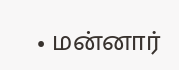• மன்னார்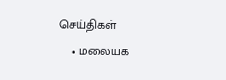செய்திகள்
    • மலையக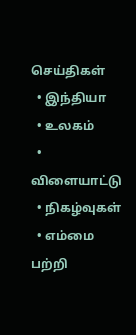செய்திகள்
  • இந்தியா
  • உலகம்
  • விளையாட்டு
  • நிகழ்வுகள்
  • எம்மை பற்றி